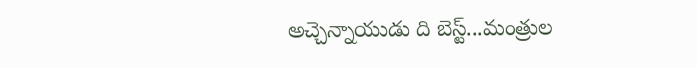అచ్చెన్నాయుడు ది బెస్ట్...మంత్రుల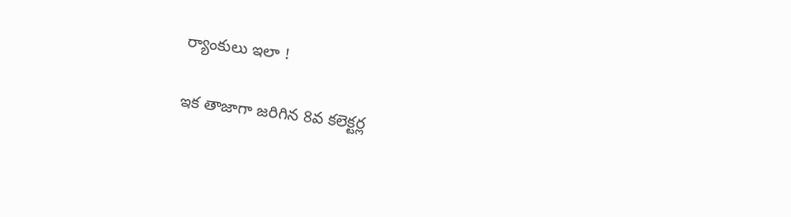ర్యాంకులు ఇలా !

ఇక తాజాగా జరిగిన 8వ కలెక్టర్ల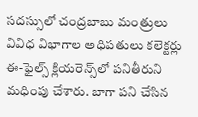సదస్సులో చంద్రబాబు మంత్రులు వివిధ విభాగాల అధిపతులు కలెక్టర్లు ఈ-ఫైల్స్ క్లియరెన్స్‌లో పనితీరుని మధింపు చేశారు. బాగా పని చేసిన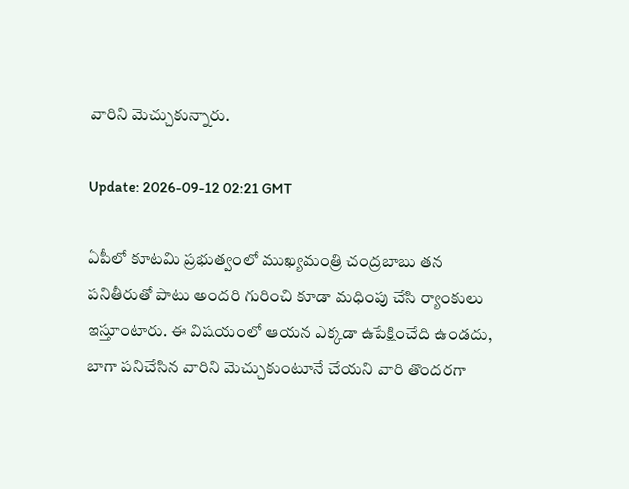వారిని మెచ్చుకున్నారు.

Update: 2026-09-12 02:21 GMT

ఏపీలో కూటమి ప్రభుత్వంలో ముఖ్యమంత్రి చంద్రబాబు తన పనితీరుతో పాటు అందరి గురించి కూడా మధింపు చేసి ర్యాంకులు ఇస్తూంటారు. ఈ విషయంలో ఆయన ఎక్కడా ఉపేక్షించేది ఉండదు, బాగా పనిచేసిన వారిని మెచ్చుకుంటూనే చేయని వారి తొందరగా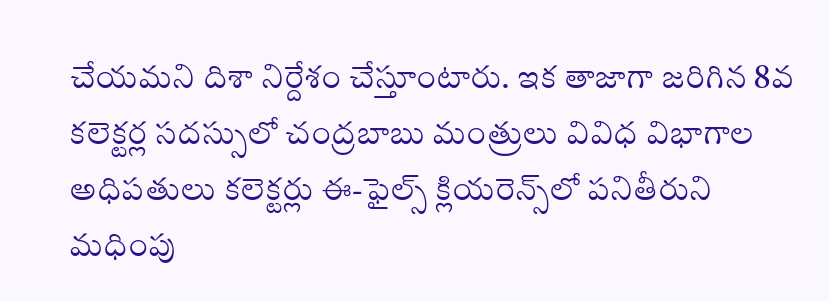చేయమని దిశా నిర్దేశం చేస్తూంటారు. ఇక తాజాగా జరిగిన 8వ కలెక్టర్ల సదస్సులో చంద్రబాబు మంత్రులు వివిధ విభాగాల అధిపతులు కలెక్టర్లు ఈ-ఫైల్స్ క్లియరెన్స్‌లో పనితీరుని మధింపు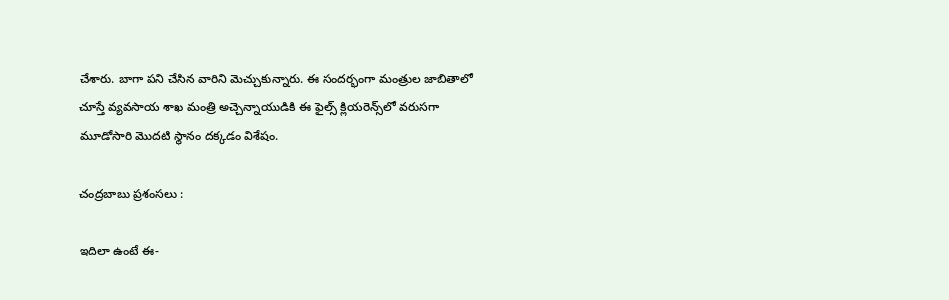చేశారు. బాగా పని చేసిన వారిని మెచ్చుకున్నారు. ఈ సందర్భంగా మంత్రుల జాబితాలో చూస్తే వ్యవసాయ శాఖ మంత్రి అచ్చెన్నాయుడికి ఈ ఫైల్స్ క్లియరెన్స్‌లో వరుసగా మూడోసారి మొదటి స్థానం దక్కడం విశేషం.

చంద్రబాబు ప్రశంసలు :

ఇదిలా ఉంటే ఈ-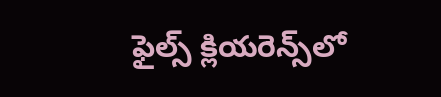ఫైల్స్ క్లియరెన్స్‌లో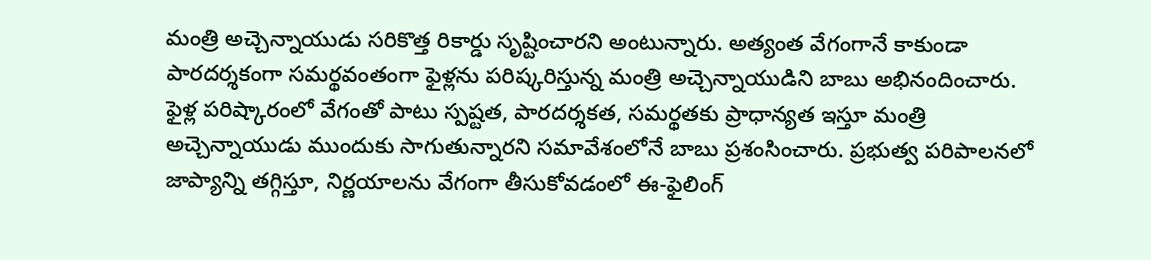మంత్రి అచ్చెన్నాయుడు సరికొత్త రికార్డు సృష్టించారని అంటున్నారు. అత్యంత వేగంగానే కాకుండా పారదర్శకంగా సమర్థవంతంగా ఫైళ్లను పరిష్కరిస్తున్న మంత్రి అచ్చెన్నాయుడిని బాబు అభినందించారు. ఫైళ్ల పరిష్కారంలో వేగంతో పాటు స్పష్టత, పారదర్శకత, సమర్థతకు ప్రాధాన్యత ఇస్తూ మంత్రి అచ్చెన్నాయుడు ముందుకు సాగుతున్నారని సమావేశంలోనే బాబు ప్రశంసించారు. ప్రభుత్వ పరిపాలనలో జాప్యాన్ని తగ్గిస్తూ, నిర్ణయాలను వేగంగా తీసుకోవడంలో ఈ-ఫైలింగ్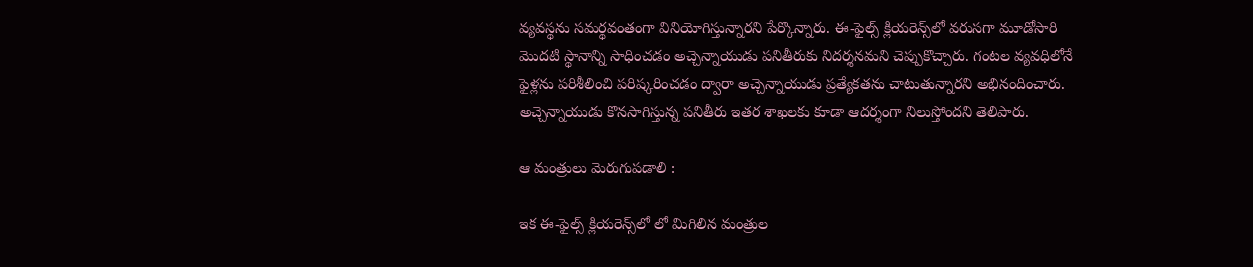వ్యవస్థను సమర్థవంతంగా వినియోగిస్తున్నారని పేర్కొన్నారు. ఈ-ఫైల్స్ క్లియరెన్స్‌లో వరుసగా మూడోసారి మొదటి స్థానాన్ని సాధించడం అచ్చెన్నాయుడు పనితీరుకు నిదర్శనమని చెప్పుకొచ్చారు. గంటల వ్యవధిలోనే ఫైళ్లను పరిశీలించి పరిష్కరించడం ద్వారా అచ్చెన్నాయుడు ప్రత్యేకతను చాటుతున్నారని అభినందించారు. అచ్చెన్నాయుడు కొనసాగిస్తున్న పనితీరు ఇతర శాఖలకు కూడా ఆదర్శంగా నిలుస్తోందని తెలిపారు.

ఆ మంత్రులు మెరుగుపడాలి :

ఇక ఈ-ఫైల్స్ క్లియరెన్స్‌లో లో మిగిలిన మంత్రుల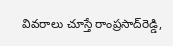వివరాలు చూస్తే రాంప్రసాద్‌రెడ్డి,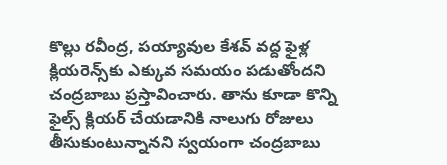కొల్లు రవీంద్ర, పయ్యావుల కేశవ్‌ వద్ద ఫైళ్ల క్లియరెన్స్‌కు ఎక్కువ సమయం పడుతోందని చంద్రబాబు ప్రస్తావించారు. తాను కూడా కొన్ని ఫైల్స్‌ క్లియర్‌ చేయడానికి నాలుగు రోజులు తీసుకుంటున్నానని స్వయంగా చంద్రబాబు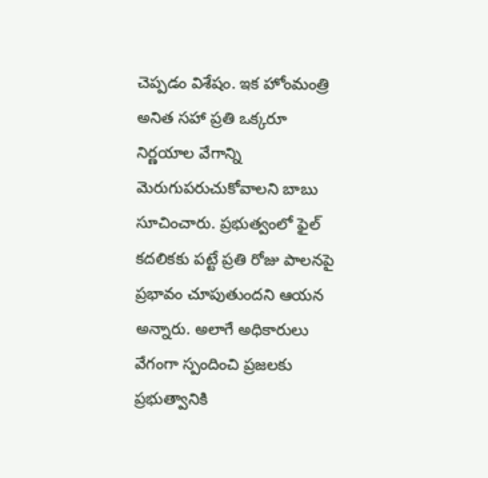చెప్పడం విశేషం. ఇక హోంమంత్రి అనిత సహా ప్రతి ఒక్కరూ నిర్ణయాల వేగాన్ని మెరుగుపరుచుకోవాలని బాబు సూచించారు. ప్రభుత్వంలో ఫైల్‌ కదలికకు పట్టే ప్రతి రోజు పాలనపై ప్రభావం చూపుతుందని ఆయన అన్నారు. అలాగే అధికారులు వేగంగా స్పందించి ప్రజలకు ప్రభుత్వానికి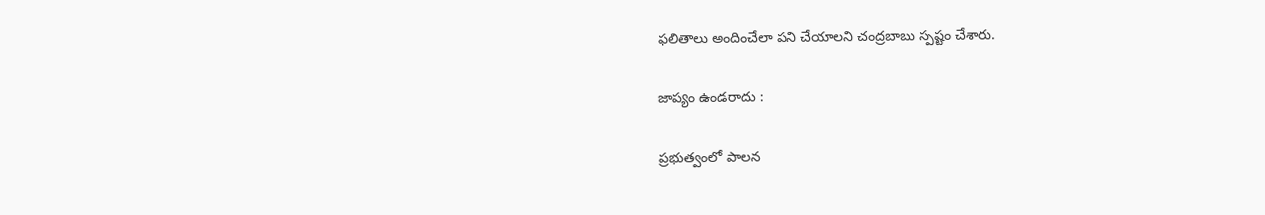ఫలితాలు అందించేలా పని చేయాలని చంద్రబాబు స్పష్టం చేశారు.

జాప్యం ఉండరాదు :

ప్రభుత్వంలో పాలన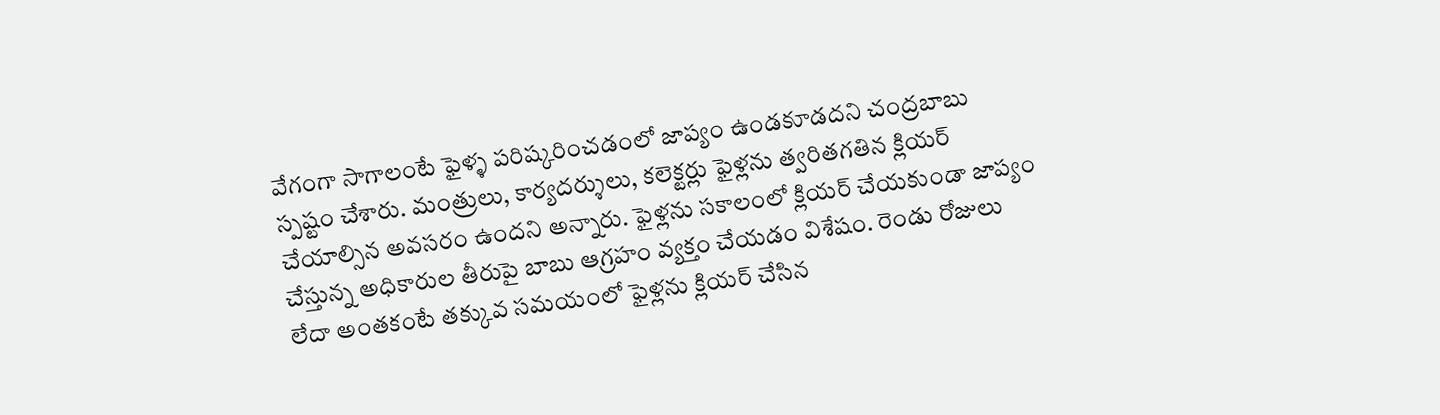వేగంగా సాగాలంటే ఫైళ్ళ పరిష్కరించడంలో జాప్యం ఉండకూడదని చంద్రబాబు స్పష్టం చేశారు. మంత్రులు, కార్యదర్శులు, కలెక్టర్లు ఫైళ్లను త్వరితగతిన క్లియర్ చేయాల్సిన అవసరం ఉందని అన్నారు. ఫైళ్లను సకాలంలో క్లియర్ చేయకుండా జాప్యం చేస్తున్న అధికారుల తీరుపై బాబు ఆగ్రహం వ్యక్తం చేయడం విశేషం. రెండు రోజులు లేదా అంతకంటే తక్కువ సమయంలో ఫైళ్లను క్లియర్ చేసిన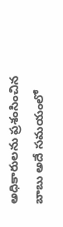అధికారులను ప్రశంసించిన బాబు అదే సమయంలో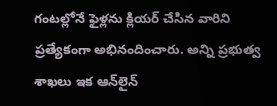గంటల్లోనే ఫైళ్లను క్లియర్ చేసిన వారిని ప్రత్యేకంగా అభినందించారు. అన్ని ప్రభుత్వ శాఖలు ఇక ఆన్‌లైన్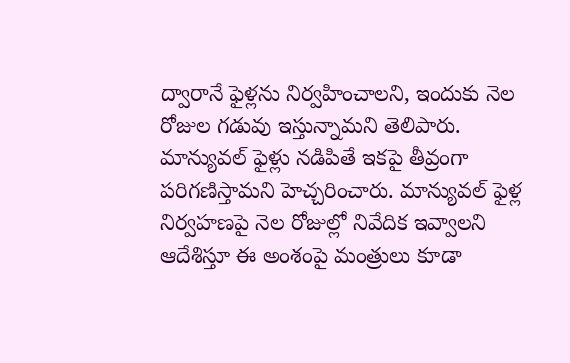ద్వారానే ఫైళ్లను నిర్వహించాలని, ఇందుకు నెల రోజుల గడువు ఇస్తున్నామని తెలిపారు. మాన్యువల్ ఫైళ్లు నడిపితే ఇకపై తీవ్రంగా పరిగణిస్తామని హెచ్చరించారు. మాన్యువల్ ఫైళ్ల నిర్వహణపై నెల రోజుల్లో నివేదిక ఇవ్వాలని ఆదేశిస్తూ ఈ అంశంపై మంత్రులు కూడా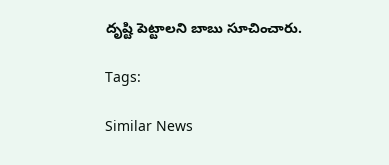దృష్టి పెట్టాలని బాబు సూచించారు.

Tags:

Similar News